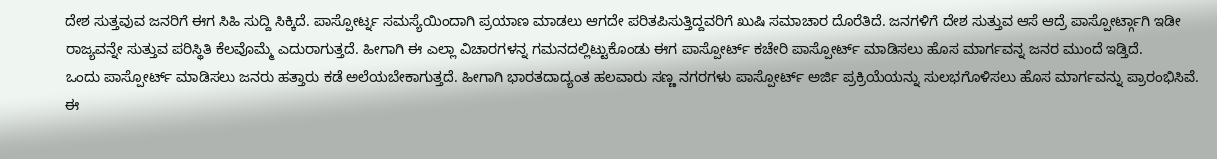ದೇಶ ಸುತ್ತವುವ ಜನರಿಗೆ ಈಗ ಸಿಹಿ ಸುದ್ದಿ ಸಿಕ್ಕಿದೆ. ಪಾಸ್ಪೋರ್ಟ್ನ ಸಮಸ್ಯೆಯಿಂದಾಗಿ ಪ್ರಯಾಣ ಮಾಡಲು ಆಗದೇ ಪರಿತಪಿಸುತ್ತಿದ್ದವರಿಗೆ ಖುಷಿ ಸಮಾಚಾರ ದೊರೆತಿದೆ. ಜನಗಳಿಗೆ ದೇಶ ಸುತ್ತುವ ಆಸೆ ಆದ್ರೆ ಪಾಸ್ಪೋರ್ಟ್ಗಾಗಿ ಇಡೀ ರಾಜ್ಯವನ್ನೇ ಸುತ್ತುವ ಪರಿಸ್ಥಿತಿ ಕೆಲವೊಮ್ಮೆ ಎದುರಾಗುತ್ತದೆ. ಹೀಗಾಗಿ ಈ ಎಲ್ಲಾ ವಿಚಾರಗಳನ್ನ ಗಮನದಲ್ಲಿಟ್ಟುಕೊಂಡು ಈಗ ಪಾಸ್ಪೋರ್ಟ್ ಕಚೇರಿ ಪಾಸ್ಪೋರ್ಟ್ ಮಾಡಿಸಲು ಹೊಸ ಮಾರ್ಗವನ್ನ ಜನರ ಮುಂದೆ ಇಡ್ತಿದೆ.
ಒಂದು ಪಾಸ್ಪೋರ್ಟ್ ಮಾಡಿಸಲು ಜನರು ಹತ್ತಾರು ಕಡೆ ಅಲೆಯಬೇಕಾಗುತ್ತದೆ. ಹೀಗಾಗಿ ಭಾರತದಾದ್ಯಂತ ಹಲವಾರು ಸಣ್ಣ ನಗರಗಳು ಪಾಸ್ಪೋರ್ಟ್ ಅರ್ಜಿ ಪ್ರಕ್ರಿಯೆಯನ್ನು ಸುಲಭಗೊಳಿಸಲು ಹೊಸ ಮಾರ್ಗವನ್ನು ಪ್ರಾರಂಭಿಸಿವೆ. ಈ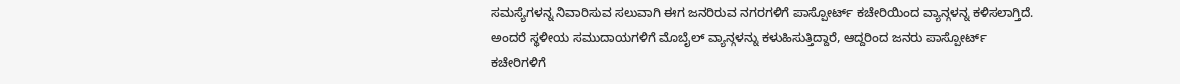ಸಮಸ್ಯೆಗಳನ್ನ ನಿವಾರಿಸುವ ಸಲುವಾಗಿ ಈಗ ಜನರಿರುವ ನಗರಗಳಿಗೆ ಪಾಸ್ಪೋರ್ಟ್ ಕಚೇರಿಯಿಂದ ವ್ಯಾನ್ಗಳನ್ನ ಕಳಿಸಲಾಗ್ತಿದೆ. ಅಂದರೆ ಸ್ಥಳೀಯ ಸಮುದಾಯಗಳಿಗೆ ಮೊಬೈಲ್ ವ್ಯಾನ್ಗಳನ್ನು ಕಳುಹಿಸುತ್ತಿದ್ದಾರೆ, ಆದ್ದರಿಂದ ಜನರು ಪಾಸ್ಪೋರ್ಟ್ ಕಚೇರಿಗಳಿಗೆ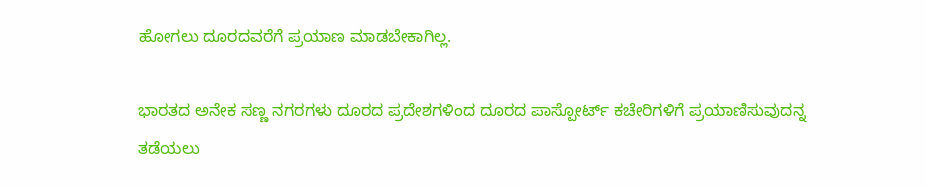ಹೋಗಲು ದೂರದವರೆಗೆ ಪ್ರಯಾಣ ಮಾಡಬೇಕಾಗಿಲ್ಲ.

ಭಾರತದ ಅನೇಕ ಸಣ್ಣ ನಗರಗಳು ದೂರದ ಪ್ರದೇಶಗಳಿಂದ ದೂರದ ಪಾಸ್ಪೋರ್ಟ್ ಕಚೇರಿಗಳಿಗೆ ಪ್ರಯಾಣಿಸುವುದನ್ನ ತಡೆಯಲು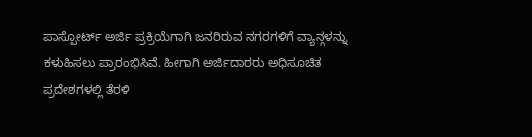ಪಾಸ್ಪೋರ್ಟ್ ಅರ್ಜಿ ಪ್ರಕ್ರಿಯೆಗಾಗಿ ಜನರಿರುವ ನಗರಗಳಿಗೆ ವ್ಯಾನ್ಗಳನ್ನು ಕಳುಹಿಸಲು ಪ್ರಾರಂಭಿಸಿವೆ. ಹೀಗಾಗಿ ಅರ್ಜಿದಾರರು ಅಧಿಸೂಚಿತ ಪ್ರದೇಶಗಳಲ್ಲಿ ತೆರಳಿ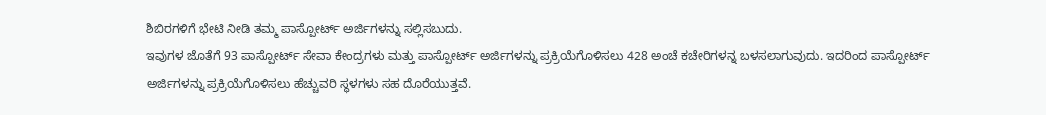ಶಿಬಿರಗಳಿಗೆ ಭೇಟಿ ನೀಡಿ ತಮ್ಮ ಪಾಸ್ಪೋರ್ಟ್ ಅರ್ಜಿಗಳನ್ನು ಸಲ್ಲಿಸಬುದು.
ಇವುಗಳ ಜೊತೆಗೆ 93 ಪಾಸ್ಪೋರ್ಟ್ ಸೇವಾ ಕೇಂದ್ರಗಳು ಮತ್ತು ಪಾಸ್ಪೋರ್ಟ್ ಅರ್ಜಿಗಳನ್ನು ಪ್ರಕ್ರಿಯೆಗೊಳಿಸಲು 428 ಅಂಚೆ ಕಚೇರಿಗಳನ್ನ ಬಳಸಲಾಗುವುದು. ಇದರಿಂದ ಪಾಸ್ಪೋರ್ಟ್ ಅರ್ಜಿಗಳನ್ನು ಪ್ರಕ್ರಿಯೆಗೊಳಿಸಲು ಹೆಚ್ಚುವರಿ ಸ್ಥಳಗಳು ಸಹ ದೊರೆಯುತ್ತವೆ.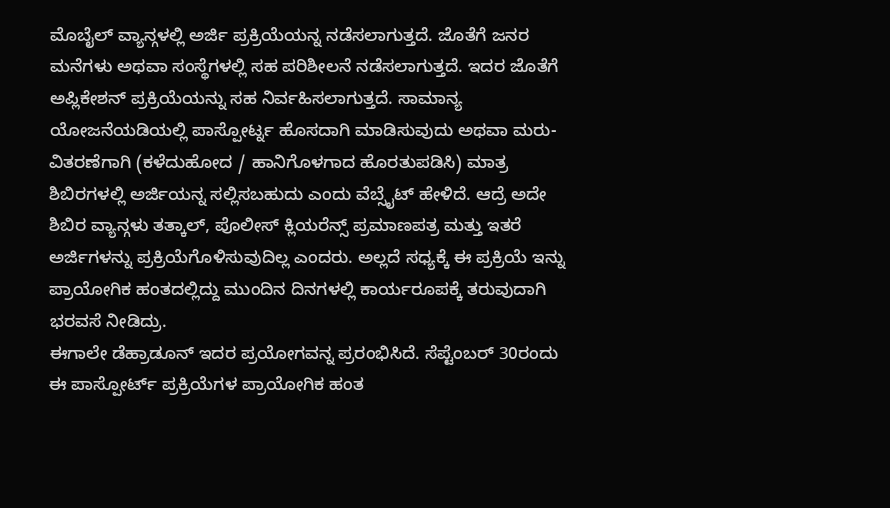ಮೊಬೈಲ್ ವ್ಯಾನ್ಗಳಲ್ಲಿ ಅರ್ಜಿ ಪ್ರಕ್ರಿಯೆಯನ್ನ ನಡೆಸಲಾಗುತ್ತದೆ. ಜೊತೆಗೆ ಜನರ ಮನೆಗಳು ಅಥವಾ ಸಂಸ್ಥೆಗಳಲ್ಲಿ ಸಹ ಪರಿಶೀಲನೆ ನಡೆಸಲಾಗುತ್ತದೆ. ಇದರ ಜೊತೆಗೆ ಅಪ್ಲಿಕೇಶನ್ ಪ್ರಕ್ರಿಯೆಯನ್ನು ಸಹ ನಿರ್ವಹಿಸಲಾಗುತ್ತದೆ. ಸಾಮಾನ್ಯ ಯೋಜನೆಯಡಿಯಲ್ಲಿ ಪಾಸ್ಪೋರ್ಟ್ನ ಹೊಸದಾಗಿ ಮಾಡಿಸುವುದು ಅಥವಾ ಮರು-ವಿತರಣೆಗಾಗಿ (ಕಳೆದುಹೋದ / ಹಾನಿಗೊಳಗಾದ ಹೊರತುಪಡಿಸಿ) ಮಾತ್ರ ಶಿಬಿರಗಳಲ್ಲಿ ಅರ್ಜಿಯನ್ನ ಸಲ್ಲಿಸಬಹುದು ಎಂದು ವೆಬ್ಸೈಟ್ ಹೇಳಿದೆ. ಆದ್ರೆ ಅದೇ ಶಿಬಿರ ವ್ಯಾನ್ಗಳು ತತ್ಕಾಲ್, ಪೊಲೀಸ್ ಕ್ಲಿಯರೆನ್ಸ್ ಪ್ರಮಾಣಪತ್ರ ಮತ್ತು ಇತರೆ ಅರ್ಜಿಗಳನ್ನು ಪ್ರಕ್ರಿಯೆಗೊಳಿಸುವುದಿಲ್ಲ ಎಂದರು. ಅಲ್ಲದೆ ಸಧ್ಯಕ್ಕೆ ಈ ಪ್ರಕ್ರಿಯೆ ಇನ್ನು ಪ್ರಾಯೋಗಿಕ ಹಂತದಲ್ಲಿದ್ದು ಮುಂದಿನ ದಿನಗಳಲ್ಲಿ ಕಾರ್ಯರೂಪಕ್ಕೆ ತರುವುದಾಗಿ ಭರವಸೆ ನೀಡಿದ್ರು.
ಈಗಾಲೇ ಡೆಹ್ರಾಡೂನ್ ಇದರ ಪ್ರಯೋಗವನ್ನ ಪ್ರರಂಭಿಸಿದೆ. ಸೆಪ್ಟೆಂಬರ್ 30ರಂದು ಈ ಪಾಸ್ಪೋರ್ಟ್ ಪ್ರಕ್ರಿಯೆಗಳ ಪ್ರಾಯೋಗಿಕ ಹಂತ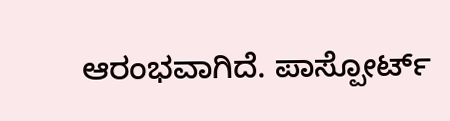ಆರಂಭವಾಗಿದೆ. ಪಾಸ್ಪೋರ್ಟ್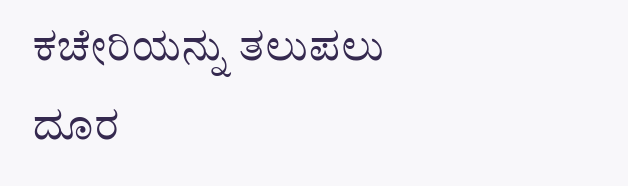ಕಚೇರಿಯನ್ನು ತಲುಪಲು ದೂರ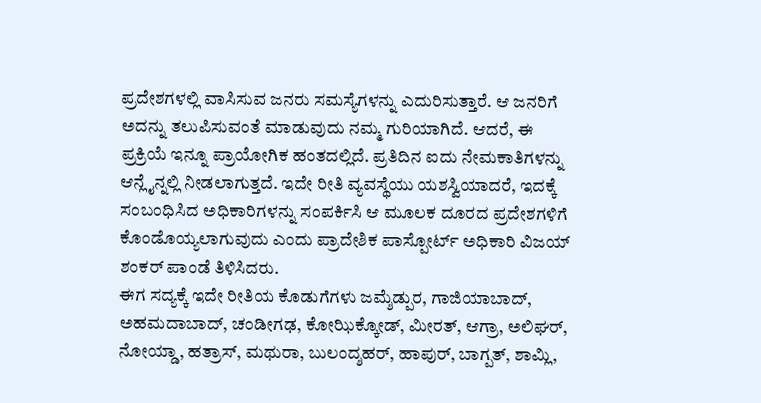ಪ್ರದೇಶಗಳಲ್ಲಿ ವಾಸಿಸುವ ಜನರು ಸಮಸ್ಯೆಗಳನ್ನು ಎದುರಿಸುತ್ತಾರೆ. ಆ ಜನರಿಗೆ ಅದನ್ನು ತಲುಪಿಸುವಂತೆ ಮಾಡುವುದು ನಮ್ಮ ಗುರಿಯಾಗಿದೆ. ಆದರೆ, ಈ ಪ್ರಕ್ರಿಯೆ ಇನ್ನೂ ಪ್ರಾಯೋಗಿಕ ಹಂತದಲ್ಲಿದೆ. ಪ್ರತಿದಿನ ಐದು ನೇಮಕಾತಿಗಳನ್ನು ಆನ್ಲೈನ್ನಲ್ಲಿ ನೀಡಲಾಗುತ್ತದೆ. ಇದೇ ರೀತಿ ವ್ಯವಸ್ಥೆಯು ಯಶಸ್ವಿಯಾದರೆ, ಇದಕ್ಕೆ ಸಂಬಂಧಿಸಿದ ಅಧಿಕಾರಿಗಳನ್ನು ಸಂಪರ್ಕಿಸಿ ಆ ಮೂಲಕ ದೂರದ ಪ್ರದೇಶಗಳಿಗೆ ಕೊಂಡೊಯ್ಯಲಾಗುವುದು ಎಂದು ಪ್ರಾದೇಶಿಕ ಪಾಸ್ಪೋರ್ಟ್ ಅಧಿಕಾರಿ ವಿಜಯ್ ಶಂಕರ್ ಪಾಂಡೆ ತಿಳಿಸಿದರು.
ಈಗ ಸದ್ಯಕ್ಕೆ ಇದೇ ರೀತಿಯ ಕೊಡುಗೆಗಳು ಜಮ್ಶೆಡ್ಪುರ, ಗಾಜಿಯಾಬಾದ್, ಅಹಮದಾಬಾದ್, ಚಂಡೀಗಢ, ಕೋಝಿಕ್ಕೋಡ್, ಮೀರತ್, ಆಗ್ರಾ, ಅಲಿಘರ್, ನೋಯ್ಡಾ, ಹತ್ರಾಸ್, ಮಥುರಾ, ಬುಲಂದ್ಶಹರ್, ಹಾಪುರ್, ಬಾಗ್ಪತ್, ಶಾಮ್ಲಿ,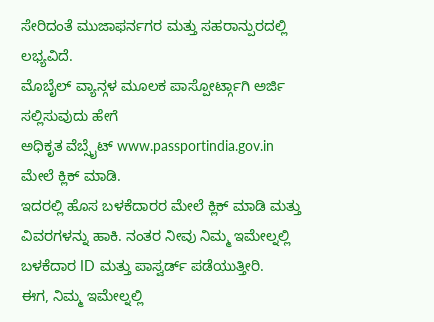ಸೇರಿದಂತೆ ಮುಜಾಫರ್ನಗರ ಮತ್ತು ಸಹರಾನ್ಪುರದಲ್ಲಿ ಲಭ್ಯವಿದೆ.
ಮೊಬೈಲ್ ವ್ಯಾನ್ಗಳ ಮೂಲಕ ಪಾಸ್ಪೋರ್ಟ್ಗಾಗಿ ಅರ್ಜಿ ಸಲ್ಲಿಸುವುದು ಹೇಗೆ
ಅಧಿಕೃತ ವೆಬ್ಸೈಟ್ www.passportindia.gov.in ಮೇಲೆ ಕ್ಲಿಕ್ ಮಾಡಿ.
ಇದರಲ್ಲಿ ಹೊಸ ಬಳಕೆದಾರರ ಮೇಲೆ ಕ್ಲಿಕ್ ಮಾಡಿ ಮತ್ತು ವಿವರಗಳನ್ನು ಹಾಕಿ. ನಂತರ ನೀವು ನಿಮ್ಮ ಇಮೇಲ್ನಲ್ಲಿ ಬಳಕೆದಾರ ID ಮತ್ತು ಪಾಸ್ವರ್ಡ್ ಪಡೆಯುತ್ತೀರಿ.
ಈಗ, ನಿಮ್ಮ ಇಮೇಲ್ನಲ್ಲಿ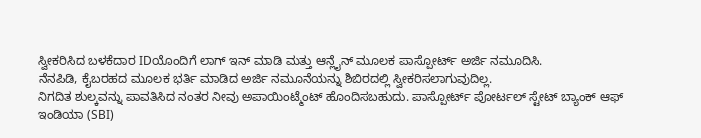ಸ್ವೀಕರಿಸಿದ ಬಳಕೆದಾರ IDಯೊಂದಿಗೆ ಲಾಗ್ ಇನ್ ಮಾಡಿ ಮತ್ತು ಆನ್ಲೈನ್ ಮೂಲಕ ಪಾಸ್ಪೋರ್ಟ್ ಅರ್ಜಿ ನಮೂದಿಸಿ.
ನೆನಪಿಡಿ, ಕೈಬರಹದ ಮೂಲಕ ಭರ್ತಿ ಮಾಡಿದ ಅರ್ಜಿ ನಮೂನೆಯನ್ನು ಶಿಬಿರದಲ್ಲಿ ಸ್ವೀಕರಿಸಲಾಗುವುದಿಲ್ಲ.
ನಿಗದಿತ ಶುಲ್ಕವನ್ನು ಪಾವತಿಸಿದ ನಂತರ ನೀವು ಅಪಾಯಿಂಟ್ಮೆಂಟ್ ಹೊಂದಿಸಬಹುದು. ಪಾಸ್ಪೋರ್ಟ್ ಪೋರ್ಟಲ್ ಸ್ಟೇಟ್ ಬ್ಯಾಂಕ್ ಆಫ್ ಇಂಡಿಯಾ (SBI)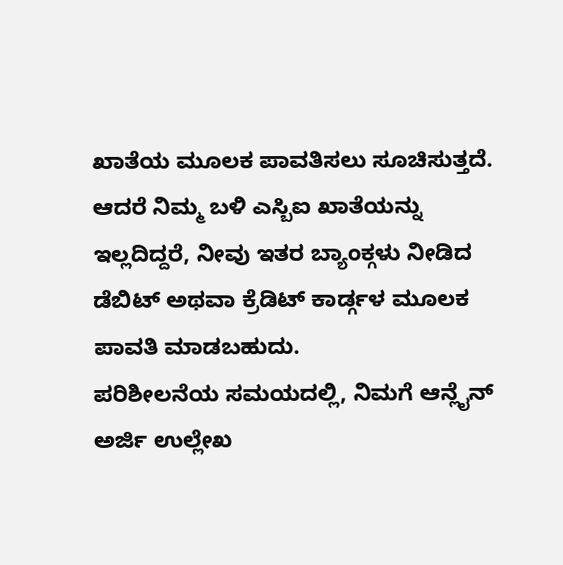ಖಾತೆಯ ಮೂಲಕ ಪಾವತಿಸಲು ಸೂಚಿಸುತ್ತದೆ. ಆದರೆ ನಿಮ್ಮ ಬಳಿ ಎಸ್ಬಿಐ ಖಾತೆಯನ್ನು ಇಲ್ಲದಿದ್ದರೆ, ನೀವು ಇತರ ಬ್ಯಾಂಕ್ಗಳು ನೀಡಿದ ಡೆಬಿಟ್ ಅಥವಾ ಕ್ರೆಡಿಟ್ ಕಾರ್ಡ್ಗಳ ಮೂಲಕ ಪಾವತಿ ಮಾಡಬಹುದು.
ಪರಿಶೀಲನೆಯ ಸಮಯದಲ್ಲಿ, ನಿಮಗೆ ಆನ್ಲೈನ್ ಅರ್ಜಿ ಉಲ್ಲೇಖ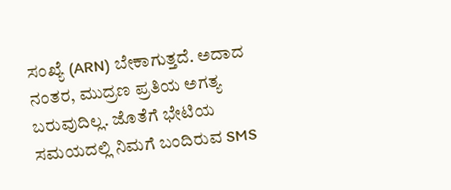ಸಂಖ್ಯೆ (ARN) ಬೇಕಾಗುತ್ತದೆ. ಅದಾದ ನಂತರ, ಮುದ್ರಣ ಪ್ರತಿಯ ಅಗತ್ಯ ಬರುವುದಿಲ್ಲ. ಜೊತೆಗೆ ಭೇಟಿಯ ಸಮಯದಲ್ಲಿ ನಿಮಗೆ ಬಂದಿರುವ SMS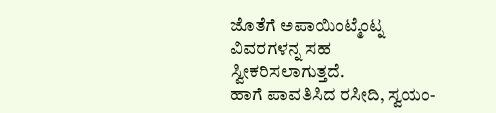ಜೊತೆಗೆ ಅಪಾಯಿಂಟ್ಮೆಂಟ್ನ ವಿವರಗಳನ್ನ ಸಹ ಸ್ವೀಕರಿಸಲಾಗುತ್ತದೆ.
ಹಾಗೆ ಪಾವತಿಸಿದ ರಸೀದಿ, ಸ್ವಯಂ-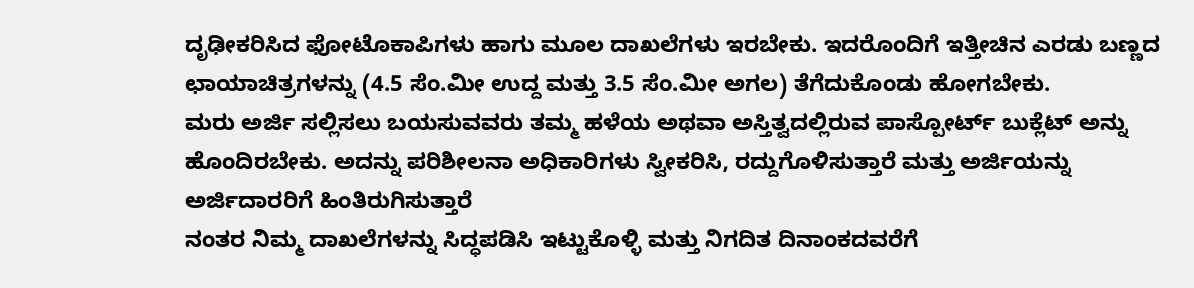ದೃಢೀಕರಿಸಿದ ಫೋಟೊಕಾಪಿಗಳು ಹಾಗು ಮೂಲ ದಾಖಲೆಗಳು ಇರಬೇಕು. ಇದರೊಂದಿಗೆ ಇತ್ತೀಚಿನ ಎರಡು ಬಣ್ಣದ ಛಾಯಾಚಿತ್ರಗಳನ್ನು (4.5 ಸೆಂ.ಮೀ ಉದ್ದ ಮತ್ತು 3.5 ಸೆಂ.ಮೀ ಅಗಲ) ತೆಗೆದುಕೊಂಡು ಹೋಗಬೇಕು.
ಮರು ಅರ್ಜಿ ಸಲ್ಲಿಸಲು ಬಯಸುವವರು ತಮ್ಮ ಹಳೆಯ ಅಥವಾ ಅಸ್ತಿತ್ವದಲ್ಲಿರುವ ಪಾಸ್ಪೋರ್ಟ್ ಬುಕ್ಲೆಟ್ ಅನ್ನು ಹೊಂದಿರಬೇಕು. ಅದನ್ನು ಪರಿಶೀಲನಾ ಅಧಿಕಾರಿಗಳು ಸ್ವೀಕರಿಸಿ, ರದ್ದುಗೊಳಿಸುತ್ತಾರೆ ಮತ್ತು ಅರ್ಜಿಯನ್ನು ಅರ್ಜಿದಾರರಿಗೆ ಹಿಂತಿರುಗಿಸುತ್ತಾರೆ
ನಂತರ ನಿಮ್ಮ ದಾಖಲೆಗಳನ್ನು ಸಿದ್ಧಪಡಿಸಿ ಇಟ್ಟುಕೊಳ್ಳಿ ಮತ್ತು ನಿಗದಿತ ದಿನಾಂಕದವರೆಗೆ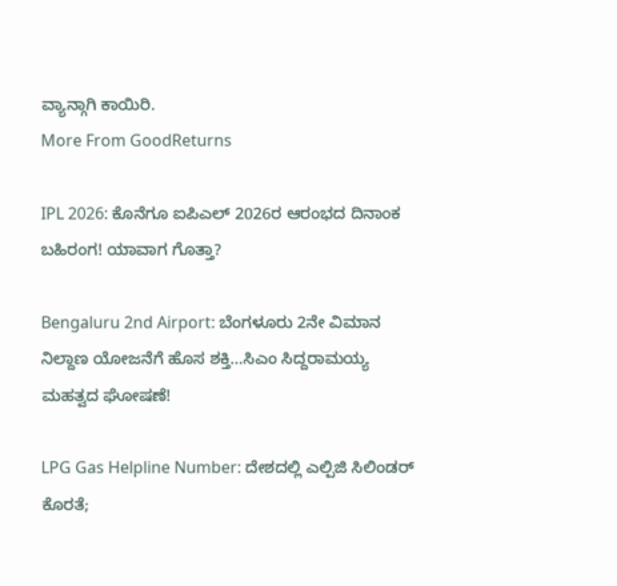ವ್ಯಾನ್ಗಾಗಿ ಕಾಯಿರಿ.
More From GoodReturns

IPL 2026: ಕೊನೆಗೂ ಐಪಿಎಲ್ 2026ರ ಆರಂಭದ ದಿನಾಂಕ ಬಹಿರಂಗ! ಯಾವಾಗ ಗೊತ್ತಾ?

Bengaluru 2nd Airport: ಬೆಂಗಳೂರು 2ನೇ ವಿಮಾನ ನಿಲ್ದಾಣ ಯೋಜನೆಗೆ ಹೊಸ ಶಕ್ತಿ…ಸಿಎಂ ಸಿದ್ದರಾಮಯ್ಯ ಮಹತ್ವದ ಘೋಷಣೆ!

LPG Gas Helpline Number: ದೇಶದಲ್ಲಿ ಎಲ್ಪಿಜಿ ಸಿಲಿಂಡರ್ ಕೊರತೆ;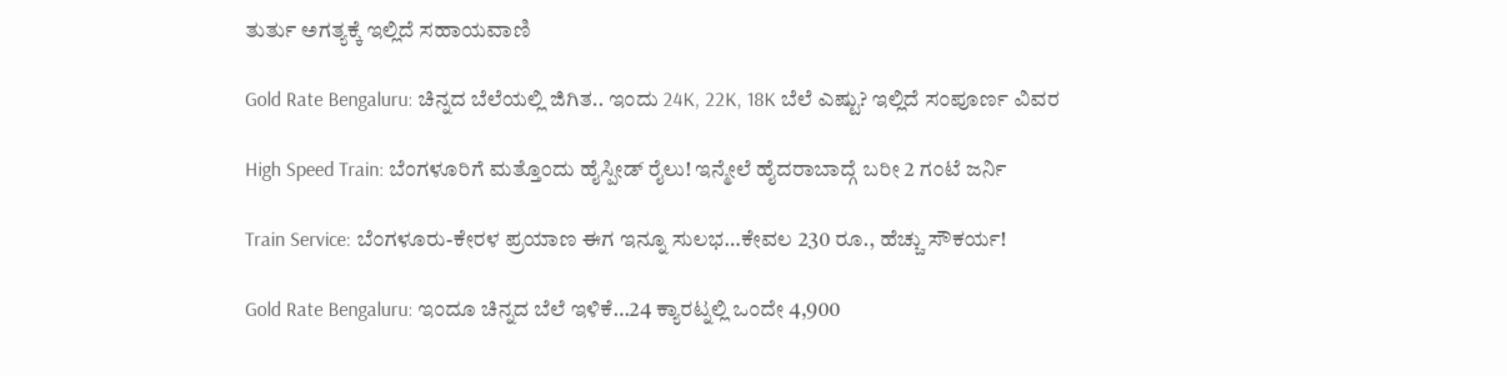ತುರ್ತು ಅಗತ್ಯಕ್ಕೆ ಇಲ್ಲಿದೆ ಸಹಾಯವಾಣಿ

Gold Rate Bengaluru: ಚಿನ್ನದ ಬೆಲೆಯಲ್ಲಿ ಜಿಗಿತ.. ಇಂದು 24K, 22K, 18K ಬೆಲೆ ಎಷ್ಟು? ಇಲ್ಲಿದೆ ಸಂಪೂರ್ಣ ವಿವರ

High Speed Train: ಬೆಂಗಳೂರಿಗೆ ಮತ್ತೊಂದು ಹೈಸ್ಪೀಡ್ ರೈಲು! ಇನ್ಮೇಲೆ ಹೈದರಾಬಾದ್ಗೆ ಬರೀ 2 ಗಂಟೆ ಜರ್ನಿ

Train Service: ಬೆಂಗಳೂರು-ಕೇರಳ ಪ್ರಯಾಣ ಈಗ ಇನ್ನೂ ಸುಲಭ…ಕೇವಲ 230 ರೂ., ಹೆಚ್ಚು ಸೌಕರ್ಯ!

Gold Rate Bengaluru: ಇಂದೂ ಚಿನ್ನದ ಬೆಲೆ ಇಳಿಕೆ…24 ಕ್ಯಾರಟ್ನಲ್ಲಿ ಒಂದೇ 4,900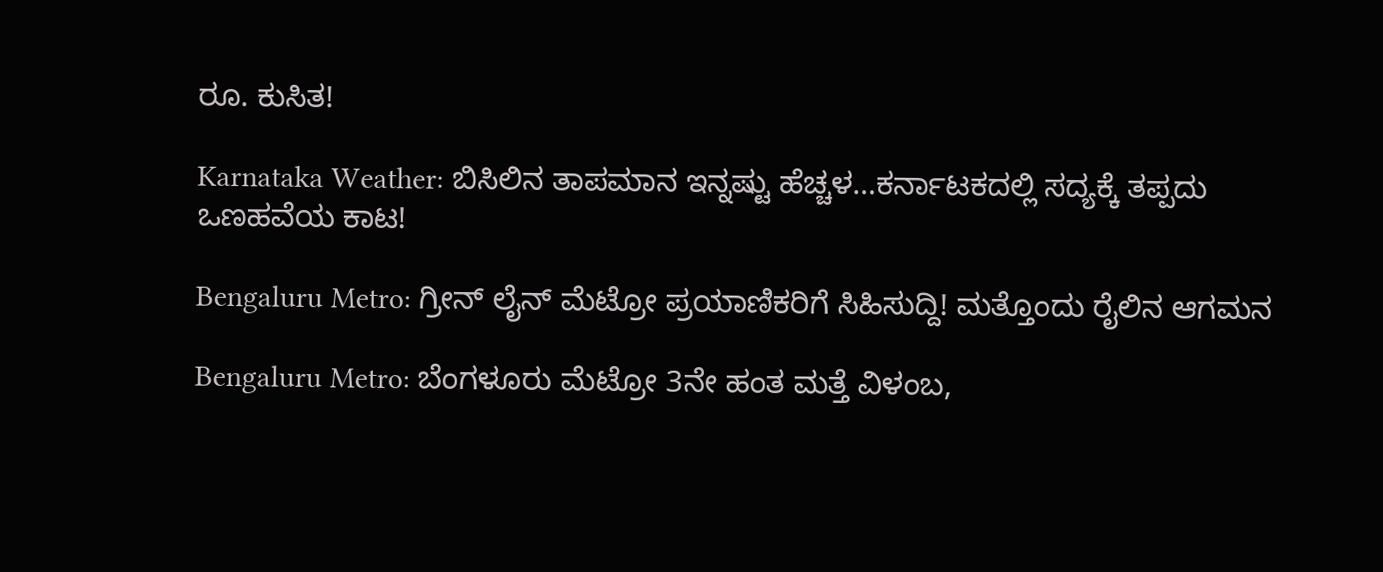ರೂ. ಕುಸಿತ!

Karnataka Weather: ಬಿಸಿಲಿನ ತಾಪಮಾನ ಇನ್ನಷ್ಟು ಹೆಚ್ಚಳ…ಕರ್ನಾಟಕದಲ್ಲಿ ಸದ್ಯಕ್ಕೆ ತಪ್ಪದು ಒಣಹವೆಯ ಕಾಟ!

Bengaluru Metro: ಗ್ರೀನ್ ಲೈನ್ ಮೆಟ್ರೋ ಪ್ರಯಾಣಿಕರಿಗೆ ಸಿಹಿಸುದ್ದಿ! ಮತ್ತೊಂದು ರೈಲಿನ ಆಗಮನ

Bengaluru Metro: ಬೆಂಗಳೂರು ಮೆಟ್ರೋ 3ನೇ ಹಂತ ಮತ್ತೆ ವಿಳಂಬ,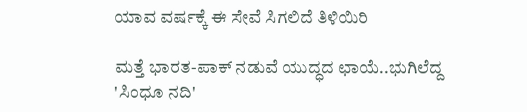ಯಾವ ವರ್ಷಕ್ಕೆ ಈ ಸೇವೆ ಸಿಗಲಿದೆ ತಿಳಿಯಿರಿ

ಮತ್ತೆ ಭಾರತ-ಪಾಕ್ ನಡುವೆ ಯುದ್ಧದ ಛಾಯೆ..ಭುಗಿಲೆದ್ದ 'ಸಿಂಧೂ ನದಿ'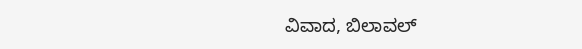ವಿವಾದ, ಬಿಲಾವಲ್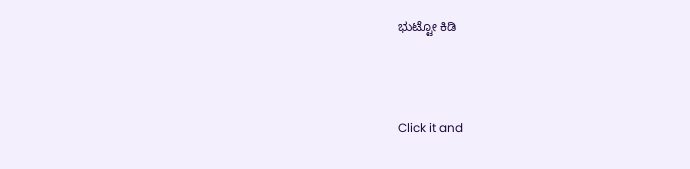ಭುಟ್ಟೋ ಕಿಡಿ



Click it and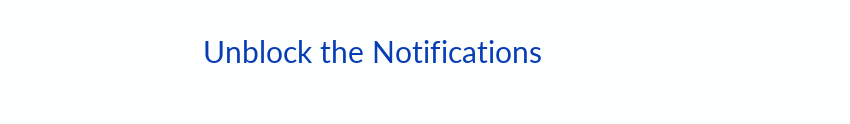Unblock the Notifications